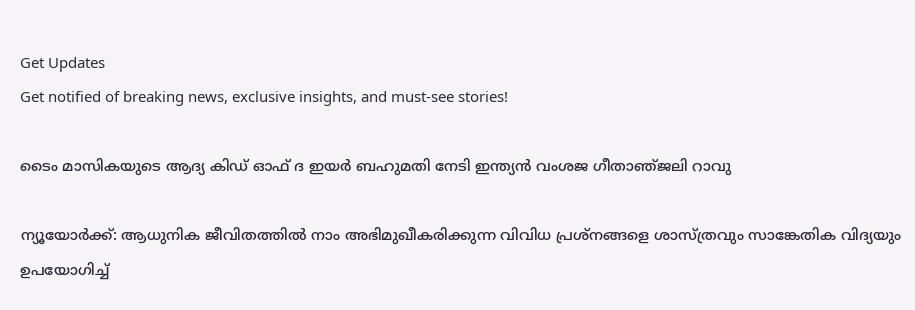Get Updates
Get notified of breaking news, exclusive insights, and must-see stories!

ടൈം മാസികയുടെ ആദ്യ കിഡ്‌ ഓഫ്‌ ദ ഇയര്‍ ബഹുമതി നേടി ഇന്ത്യന്‍ വംശജ ഗീതാഞ്‌ജലി റാവു

ന്യൂയോര്‍ക്ക്‌: ആധുനിക ജീവിതത്തില്‍ നാം അഭിമുഖീകരിക്കുന്ന വിവിധ പ്രശ്‌നങ്ങളെ ശാസ്‌ത്രവും സാങ്കേതിക വിദ്യയും ഉപയോഗിച്ച്‌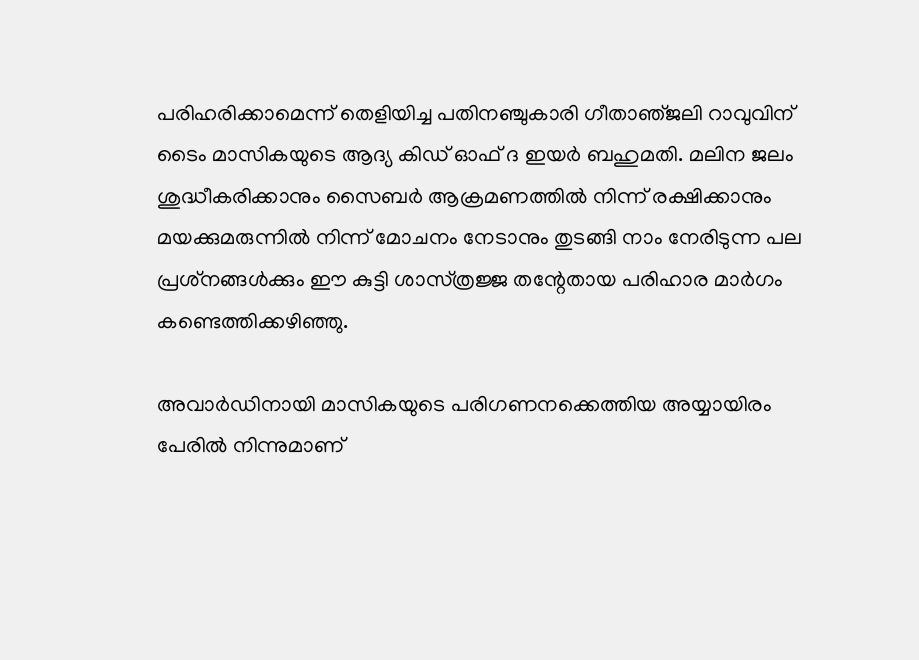പരിഹരിക്കാമെന്ന്‌ തെളിയിച്ച പതിനഞ്ചുകാരി ഗീതാഞ്‌ജലി റാവുവിന്‌ ടൈം മാസികയുടെ ആദ്യ കിഡ്‌ ഓഫ്‌ ദ ഇയര്‍ ബഹുമതി. മലിന ജലം ശുദ്ധീകരിക്കാനും സൈബര്‍ ആക്രമണത്തില്‍ നിന്ന്‌ രക്ഷിക്കാനും മയക്കുമരുന്നില്‍ നിന്ന്‌ മോചനം നേടാനും തുടങ്ങി നാം നേരിടുന്ന പല പ്രശ്‌നങ്ങള്‍ക്കും ഈ കുട്ടി ശാസ്‌ത്രജ്ജ തന്റേതായ പരിഹാര മാര്‍ഗം കണ്ടെത്തിക്കഴിഞ്ഞു.

അവാര്‍ഡിനായി മാസികയുടെ പരിഗണനക്കെത്തിയ അയ്യായിരം പേരില്‍ നിന്നുമാണ്‌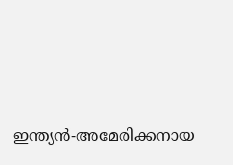ഇന്ത്യന്‍-അമേരിക്കനായ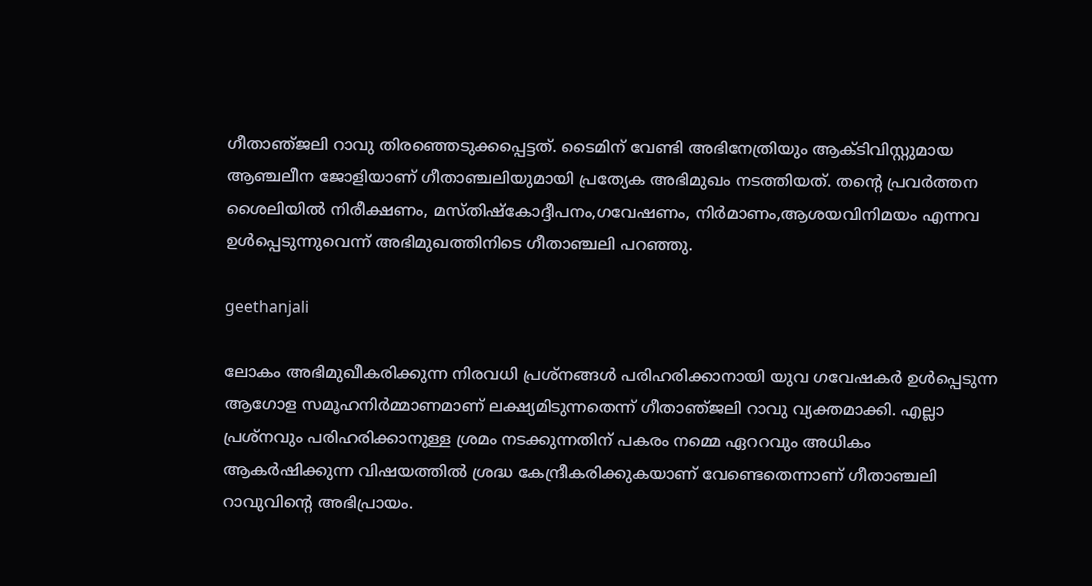ഗീതാഞ്‌ജലി റാവു തിരഞ്ഞെടുക്കപ്പെട്ടത്‌. ടൈമിന്‌ വേണ്ടി അഭിനേത്രിയും ആക്ടിവിസ്റ്റുമായ ആഞ്ചലീന ജോളിയാണ്‌ ഗീതാഞ്ചലിയുമായി പ്രത്യേക അഭിമുഖം നടത്തിയത്‌. തന്റെ പ്രവര്‍ത്തന ശൈലിയില്‍ നിരീക്ഷണം, മസ്‌തിഷ്‌കോദ്ദീപനം,ഗവേഷണം, നിര്‍മാണം,ആശയവിനിമയം എന്നവ ഉള്‍പ്പെടുന്നുവെന്ന്‌ അഭിമുഖത്തിനിടെ ഗീതാഞ്ചലി പറഞ്ഞു.

geethanjali

ലോകം അഭിമുഖീകരിക്കുന്ന നിരവധി പ്രശ്‌നങ്ങള്‍ പരിഹരിക്കാനായി യുവ ഗവേഷകര്‍ ഉള്‍പ്പെടുന്ന ആഗോള സമൂഹനിര്‍മ്മാണമാണ്‌ ലക്ഷ്യമിടുന്നതെന്ന്‌ ഗീതാഞ്‌ജലി റാവു വ്യക്തമാക്കി. എല്ലാ പ്രശ്‌നവും പരിഹരിക്കാനുള്ള ശ്രമം നടക്കുന്നതിന്‌ പകരം നമ്മെ ഏററവും അധികം ആകര്‍ഷിക്കുന്ന വിഷയത്തില്‍ ശ്രദ്ധ കേന്ദ്രീകരിക്കുകയാണ്‌ വേണ്ടെതെന്നാണ്‌ ഗീതാഞ്ചലി റാവുവിന്റെ അഭിപ്രായം.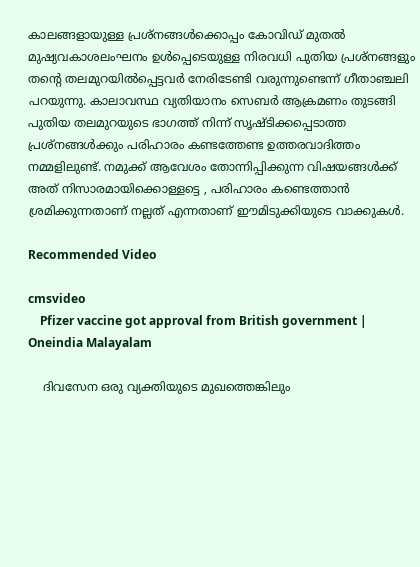കാലങ്ങളായുള്ള പ്രശ്‌നങ്ങള്‍ക്കൊപ്പം കോവിഡ്‌ മുതല്‍ മുഷ്യവകാശലംഘനം ഉള്‍പ്പെടെയുള്ള നിരവധി പുതിയ പ്രശ്‌നങ്ങളും തന്റെ തലമുറയില്‍പ്പെട്ടവര്‍ നേരിടേണ്ടി വരുന്നുണ്ടെന്ന്‌ ഗീതാഞ്ചലി പറയുന്നു. കാലാവസ്ഥ വ്യതിയാനം സെബര്‍ ആക്രമണം തുടങ്ങി പുതിയ തലമുറയുടെ ഭാഗത്ത്‌ നിന്ന്‌ സൃഷ്ടിക്കപ്പെടാത്ത പ്രശ്‌നങ്ങള്‍ക്കും പരിഹാരം കണ്ടത്തേണ്ട ഉത്തരവാദിത്തം നമ്മളിലുണ്ട്‌. നമുക്ക്‌ ആവേശം തോന്നിപ്പിക്കുന്ന വിഷയങ്ങള്‍ക്ക്‌ അത്‌ നിസാരമായിക്കൊള്ളട്ടെ , പരിഹാരം കണ്ടെത്താന്‍ ശ്രമിക്കുന്നതാണ്‌ നല്ലത്‌ എന്നതാണ്‌ ഈമിടുക്കിയുടെ വാക്കുകള്‍.

Recommended Video

cmsvideo
    Pfizer vaccine got approval from British government | Oneindia Malayalam

    ദിവസേന ഒരു വ്യക്തിയുടെ മുഖത്തെങ്കിലും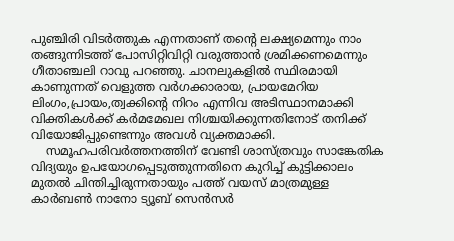പുഞ്ചിരി വിടര്‍ത്തുക എന്നതാണ്‌ തന്റെ ലക്ഷ്യമെന്നും നാം തങ്ങുന്നിടത്ത്‌ പോസിറ്റിവിറ്റി വരുത്താന്‍ ശ്രമിക്കണമെന്നും ഗീതാഞ്ചലി റാവു പറഞ്ഞു. ചാനലുകളില്‍ സ്ഥിരമായി കാണുന്നത്‌ വെളുത്ത വര്‍ഗക്കാരായ, പ്രായമേറിയ ലിംഗം,പ്രായം,ത്വക്കിന്റെ നിറം എന്നിവ അടിസ്ഥാനമാക്കി വിക്തികള്‍ക്ക്‌ കര്‍മമേഖല നിശ്ചയിക്കുന്നതിനോട്‌ തനിക്ക്‌ വിയോജിപ്പുണ്ടെന്നും അവള്‍ വ്യക്തമാക്കി.
    സമൂഹപരിവര്‍ത്തനത്തിന്‌ വേണ്ടി ശാസ്‌ത്രവും സാങ്കേതിക വിദ്യയും ഉപയോഗപ്പെടുത്തുന്നതിനെ കുറിച്ച്‌ കുട്ടിക്കാലം മുതല്‍ ചിന്തിച്ചിരുന്നതായും പത്ത്‌ വയസ്‌ മാത്രമുള്ള കാര്‍ബണ്‍ നാനോ ട്യൂബ്‌ സെന്‍സര്‍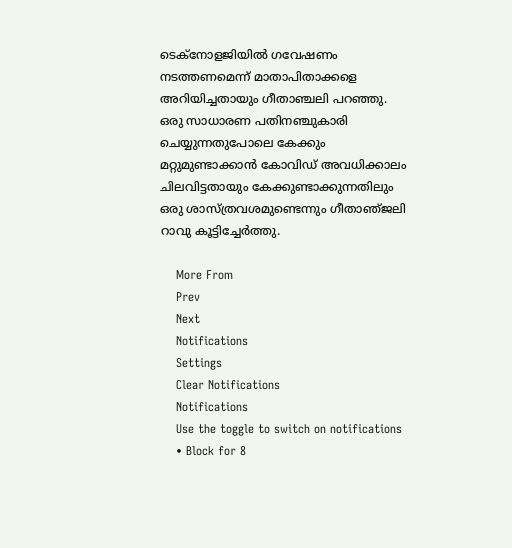ടെക്‌നോളജിയില്‍ ഗവേഷണം നടത്തണമെന്ന്‌ മാതാപിതാക്കളെ അറിയിച്ചതായും ഗീതാഞ്ചലി പറഞ്ഞു. ഒരു സാധാരണ പതിനഞ്ചുകാരി ചെയ്യുന്നതുപോലെ കേക്കും മറ്റുമുണ്ടാക്കാന്‍ കോവിഡ്‌ അവധിക്കാലം ചിലവിട്ടതായും കേക്കുണ്ടാക്കുന്നതിലും ഒരു ശാസ്‌ത്രവശമുണ്ടെന്നും ഗീതാഞ്‌ജലി റാവു കൂട്ടിച്ചേര്‍ത്തു.

    More From
    Prev
    Next
    Notifications
    Settings
    Clear Notifications
    Notifications
    Use the toggle to switch on notifications
    • Block for 8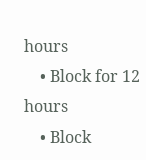hours
    • Block for 12 hours
    • Block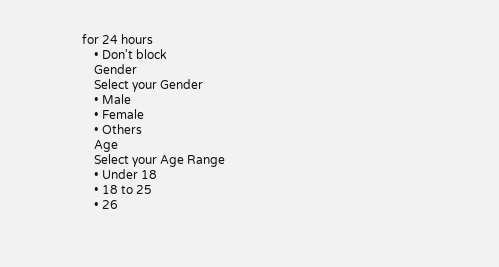for 24 hours
    • Don't block
    Gender
    Select your Gender
    • Male
    • Female
    • Others
    Age
    Select your Age Range
    • Under 18
    • 18 to 25
    • 26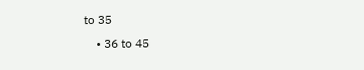to 35
    • 36 to 45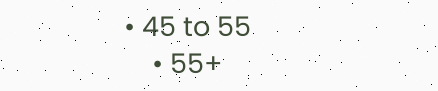• 45 to 55
    • 55+